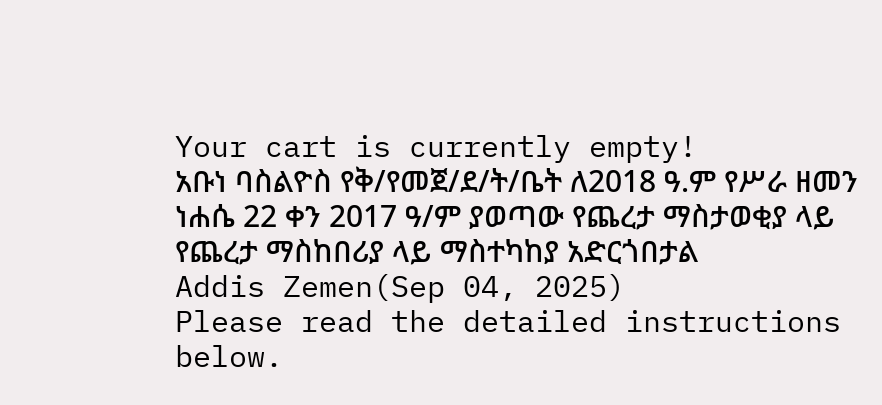Your cart is currently empty!
አቡነ ባስልዮስ የቅ/የመጀ/ደ/ት/ቤት ለ2018 ዓ.ም የሥራ ዘመን ነሐሴ 22 ቀን 2017 ዓ/ም ያወጣው የጨረታ ማስታወቂያ ላይ የጨረታ ማስከበሪያ ላይ ማስተካከያ አድርጎበታል
Addis Zemen(Sep 04, 2025)
Please read the detailed instructions below.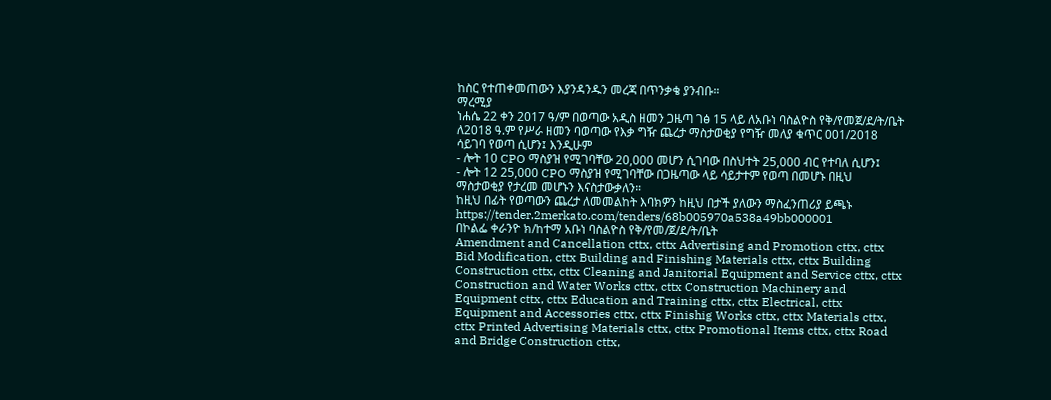ከስር የተጠቀመጠውን እያንዳንዱን መረጃ በጥንቃቄ ያንብቡ።
ማረሚያ
ነሐሴ 22 ቀን 2017 ዓ/ም በወጣው አዲስ ዘመን ጋዜጣ ገፅ 15 ላይ ለአቡነ ባስልዮስ የቅ/የመጀ/ደ/ት/ቤት ለ2018 ዓ.ም የሥራ ዘመን ባወጣው የእቃ ግዥ ጨረታ ማስታወቂያ የግዥ መለያ ቁጥር 001/2018 ሳይገባ የወጣ ሲሆን፤ እንዲሁም
- ሎት 10 CPO ማስያዝ የሚገባቸው 20,000 መሆን ሲገባው በስህተት 25,000 ብር የተባለ ሲሆን፤
- ሎት 12 25,000 CPO ማስያዝ የሚገባቸው በጋዜጣው ላይ ሳይታተም የወጣ በመሆኑ በዚህ ማስታወቂያ የታረመ መሆኑን እናስታውቃለን።
ከዚህ በፊት የወጣውን ጨረታ ለመመልከት እባክዎን ከዚህ በታች ያለውን ማስፈንጠሪያ ይጫኑ
https://tender.2merkato.com/tenders/68b005970a538a49bb000001
በኮልፌ ቀራንዮ ክ/ከተማ አቡነ ባስልዮስ የቅ/የመ/ጀ/ደ/ት/ቤት
Amendment and Cancellation cttx, cttx Advertising and Promotion cttx, cttx Bid Modification, cttx Building and Finishing Materials cttx, cttx Building Construction cttx, cttx Cleaning and Janitorial Equipment and Service cttx, cttx Construction and Water Works cttx, cttx Construction Machinery and Equipment cttx, cttx Education and Training cttx, cttx Electrical, cttx Equipment and Accessories cttx, cttx Finishig Works cttx, cttx Materials cttx, cttx Printed Advertising Materials cttx, cttx Promotional Items cttx, cttx Road and Bridge Construction cttx,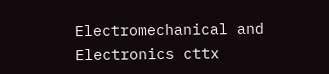Electromechanical and Electronics cttx